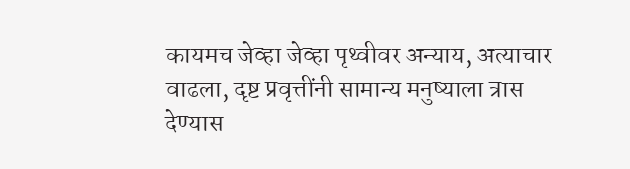कायमच जेव्हा जेव्हा पृथ्वीवर अन्याय, अत्याचार वाढला, दृष्ट प्रवृत्तींनी सामान्य मनुष्याला त्रास देण्यास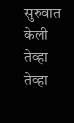सुरुवात केली तेव्हा तेव्हा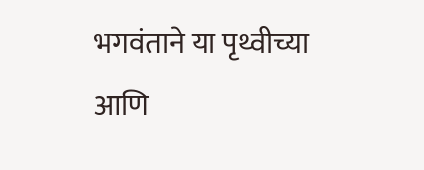भगवंताने या पृथ्वीच्या आणि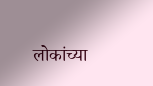लोकांच्या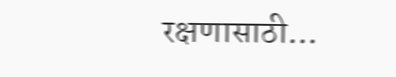रक्षणासाठी...